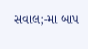સવાલ;-મા બાપ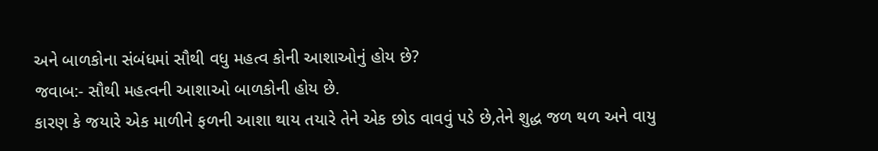અને બાળકોના સંબંધમાં સૌથી વધુ મહત્વ કોની આશાઓનું હોય છે?
જવાબ:- સૌથી મહત્વની આશાઓ બાળકોની હોય છે.
કારણ કે જયારે એક માળીને ફળની આશા થાય તયારે તેને એક છોડ વાવવું પડે છે,તેને શુદ્ધ જળ થળ અને વાયુ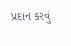પ્રદાન કરવું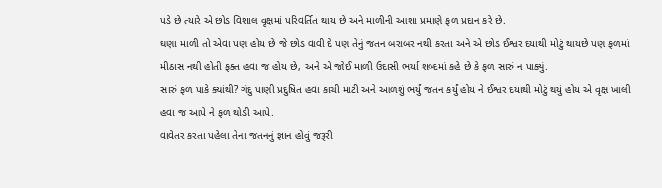પડે છે ત્યારે એ છોડ વિશાલ વૃક્ષમાં પરિવર્તિત થાય છે અને માળીની આશા પ્રમાણે ફળ પ્રદાન કરે છે.
ઘણા માળી તો એવા પણ હોય છે જે છોડ વાવી દે પણ તેનું જતન બરાબર નથી કરતા અને એ છોડ ઈશ્વર દયાથી મોટું થાયછે પણ ફળમાં મીઠાસ નથી હોતી ફક્ત હવા જ હોય છે, અને એ જોઈ માળી ઉદાસી ભર્યા શબ્દમાં કહે છે કે ફળ સારું ન પાક્યું.
સારું ફળ પાકે ક્યાંથી? ગંદુ પાણી પ્રદુષિત હવા કાચી માટી અને આળશું ભર્યું જતન કર્યું હોય ને ઈશ્વર દયાથી મોટું થયું હોય એ વૃક્ષ ખાલી હવા જ આપે ને ફળ થોડી આપે.
વાવેતર કરતા પહેલા તેના જતનનું જ્ઞાન હોવું જરૂરી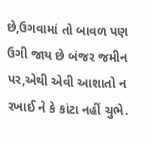છે,ઉગવામાં તો બાવળ પણ ઉગી જાય છે બંજર જમીન પર,એથી એવી આશાતો ન રખાઈ ને કે કાંટા નહીં ચુભે.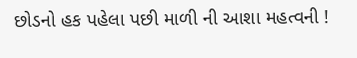છોડનો હક પહેલા પછી માળી ની આશા મહત્વની !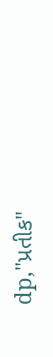dp,"પ્રતીક"